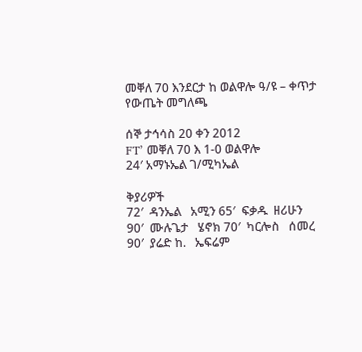መቐለ 70 እንደርታ ከ ወልዋሎ ዓ/ዩ – ቀጥታ የውጤት መግለጫ

ሰኞ ታኅሳስ 20 ቀን 2012
FT’ መቐለ 70 እ 1-0 ወልዋሎ
24′ አማኑኤል ገ/ሚካኤል

ቅያሪዎች
72′  ዳንኤል   አሚን 65′  ፍቃዱ  ዘሪሁን
90′  ሙሉጌታ   ሄኖክ 70′  ካርሎስ   ሰመረ
90′  ያሬድ ከ.   ኤፍሬም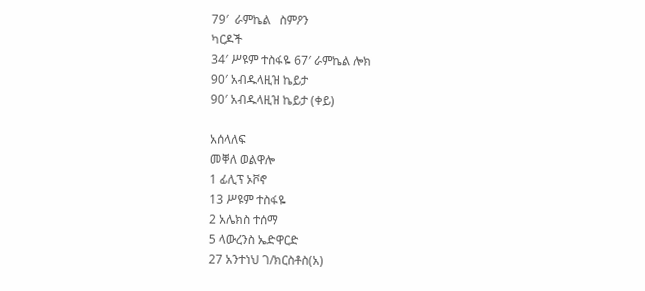79′  ራምኬል   ስምዖን
ካርዶች
34′ ሥዩም ተስፋዬ 67′ ራምኬል ሎክ
90′ አብዱላዚዝ ኬይታ
90′ አብዱላዚዝ ኬይታ (ቀይ)

አሰላለፍ
መቐለ ወልዋሎ
1 ፊሊፕ ኦቮኖ
13 ሥዩም ተስፋዬ
2 አሌክስ ተሰማ
5 ላውረንስ ኤድዋርድ
27 አንተነህ ገ/ክርስቶስ(አ)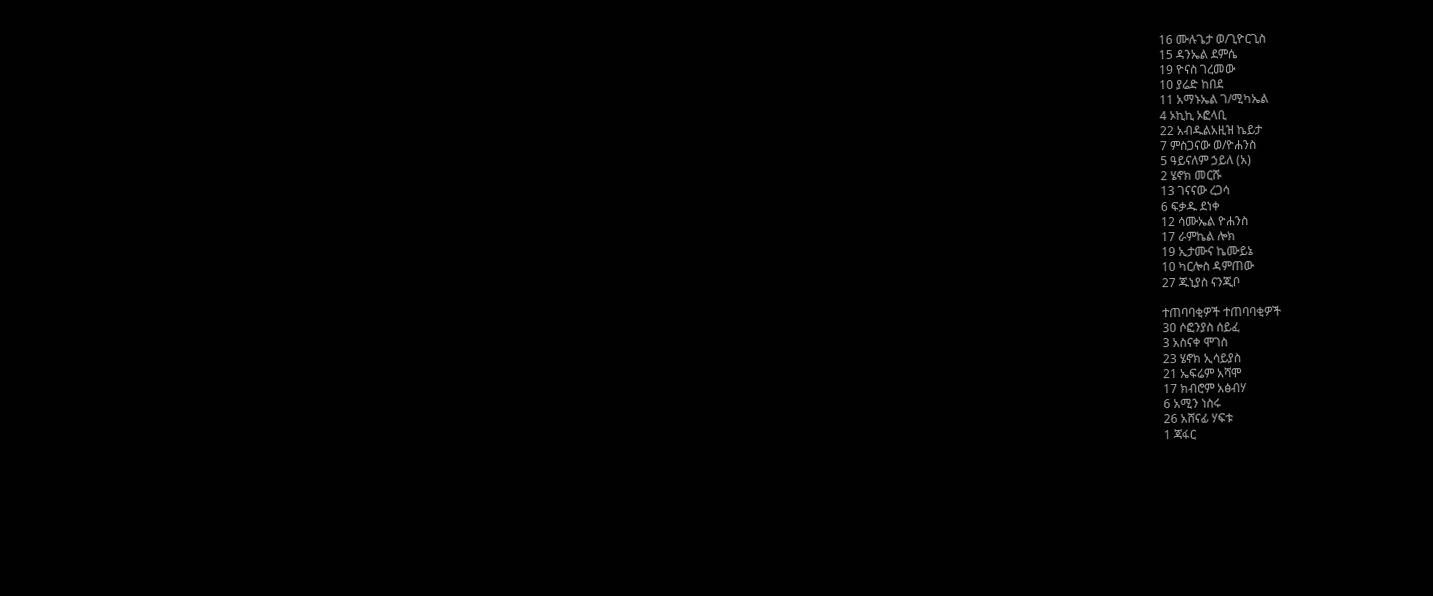16 ሙሉጌታ ወ/ጊዮርጊስ
15 ዳንኤል ደምሴ
19 ዮናስ ገረመው
10 ያሬድ ከበደ
11 አማኑኤል ገ/ሚካኤል
4 ኦኪኪ ኦፎላቢ
22 አብዱልአዚዝ ኬይታ
7 ምስጋናው ወ/ዮሐንስ
5 ዓይናለም ኃይለ (አ)
2 ሄኖክ መርሹ
13 ገናናው ረጋሳ
6 ፍቃዱ ደነቀ
12 ሳሙኤል ዮሐንስ
17 ራምኬል ሎክ
19 ኢታሙና ኬሙይኔ
10 ካርሎስ ዳምጠው
27 ጁኒያስ ናንጂቦ

ተጠባባቂዎች ተጠባባቂዎች
30 ሶፎንያስ ሰይፈ
3 አስናቀ ሞገስ
23 ሄኖክ ኢሳይያስ
21 ኤፍሬም አሻሞ
17 ክብሮም አፅብሃ
6 አሚን ነስሩ
26 አሸናፊ ሃፍቱ
1 ጃፋር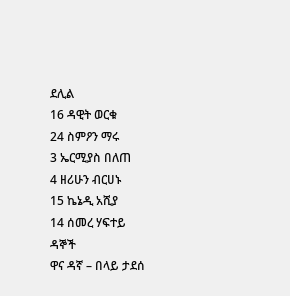ደሊል
16 ዳዊት ወርቁ
24 ስምዖን ማሩ
3 ኤርሚያስ በለጠ
4 ዘሪሁን ብርሀኑ
15 ኬኔዲ አሺያ
14 ሰመረ ሃፍተይ
ዳኞች
ዋና ዳኛ – በላይ ታደሰ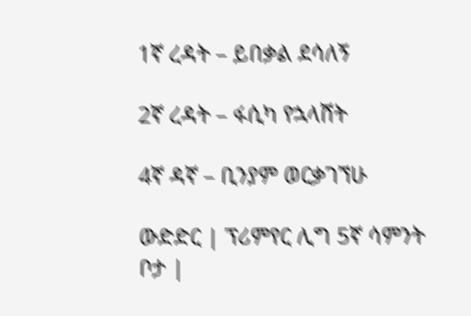1ኛ ረዳት – ይበቃል ደሳለኝ

2ኛ ረዳት – ፋሲካ የኋላሸት

4ኛ ዳኛ – ቢንያም ወርቃገኘሁ

ውድድር | ፕሪምየር ሊግ 5ኛ ሳምንት
ቦታ |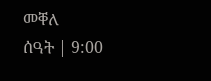መቐለ
ሰዓት | 9:00